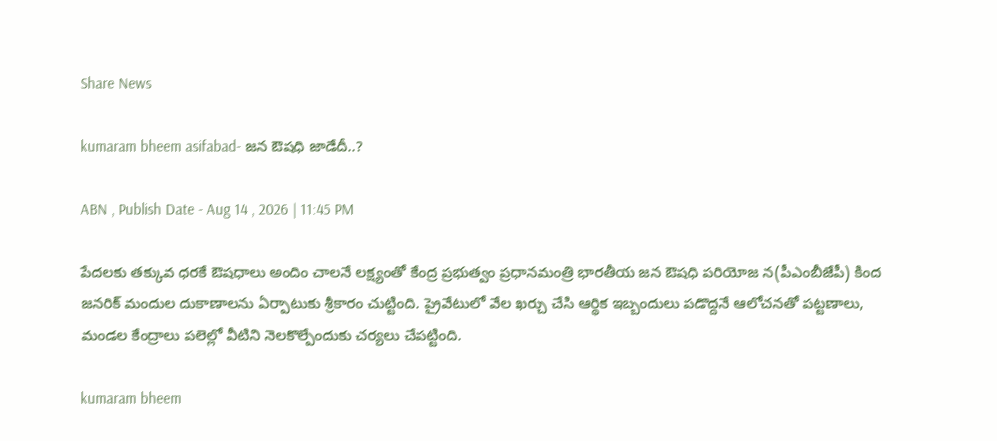Share News

kumaram bheem asifabad- జన ఔషధి జాడేదీ..?

ABN , Publish Date - Aug 14 , 2026 | 11:45 PM

పేదలకు తక్కువ ధరకే ఔషధాలు అందిం చాలనే లక్ష్యంతో కేంద్ర ప్రభుత్వం ప్రధానమంత్రి భారతీయ జన ఔషధి పరియోజ న(పీఎంబీజేపీ) కింద జనరిక్‌ మందుల దుకాణాలను ఏర్పాటుకు శ్రీకారం చుట్టింది. ప్రైవేటులో వేల ఖర్చు చేసి ఆర్థిక ఇబ్బందులు పడొద్దనే ఆలోచనతో పట్టణాలు, మండల కేంద్రాలు పలెల్లో వీటిని నెలకొల్పేందుకు చర్యలు చేపట్టింది.

kumaram bheem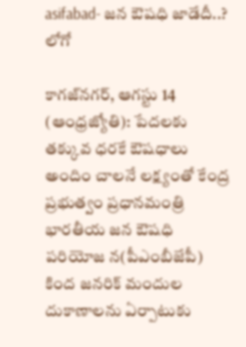asifabad- జన ఔషధి జాడేదీ..?
లోగో

కాగజ్‌నగర్‌, ఆగస్టు 14 (ఆంధ్రజ్యోతి): పేదలకు తక్కువ ధరకే ఔషధాలు అందిం చాలనే లక్ష్యంతో కేంద్ర ప్రభుత్వం ప్రధానమంత్రి భారతీయ జన ఔషధి పరియోజ న(పీఎంబీజేపీ) కింద జనరిక్‌ మందుల దుకాణాలను ఏర్పాటుకు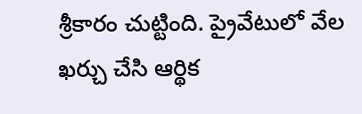శ్రీకారం చుట్టింది. ప్రైవేటులో వేల ఖర్చు చేసి ఆర్థిక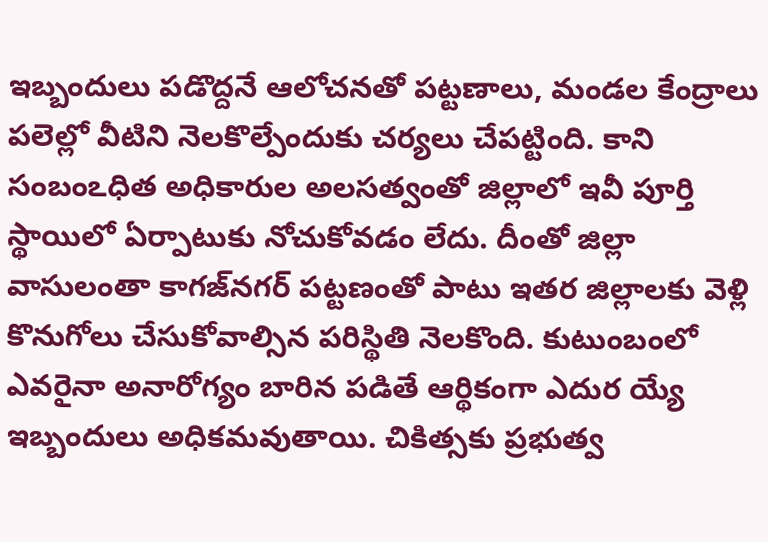ఇబ్బందులు పడొద్దనే ఆలోచనతో పట్టణాలు, మండల కేంద్రాలు పలెల్లో వీటిని నెలకొల్పేందుకు చర్యలు చేపట్టింది. కాని సంబంఽధిత అధికారుల అలసత్వంతో జిల్లాలో ఇవీ పూర్తి స్థాయిలో ఏర్పాటుకు నోచుకోవడం లేదు. దీంతో జిల్లా వాసులంతా కాగజ్‌నగర్‌ పట్టణంతో పాటు ఇతర జిల్లాలకు వెళ్లి కొనుగోలు చేసుకోవాల్సిన పరిస్థితి నెలకొంది. కుటుంబంలో ఎవరైనా అనారోగ్యం బారిన పడితే ఆర్థికంగా ఎదుర య్యే ఇబ్బందులు అధికమవుతాయి. చికిత్సకు ప్రభుత్వ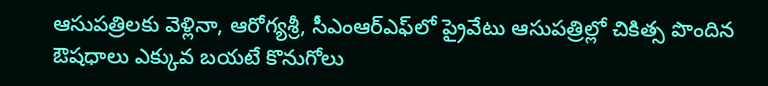ఆసుపత్రిలకు వెళ్లినా, ఆరోగ్యశ్రీ, సీఎంఆర్‌ఎఫ్‌లో ప్రైవేటు ఆసుపత్రిల్లో చికిత్స పొందిన ఔషధాలు ఎక్కువ బయటే కొనుగోలు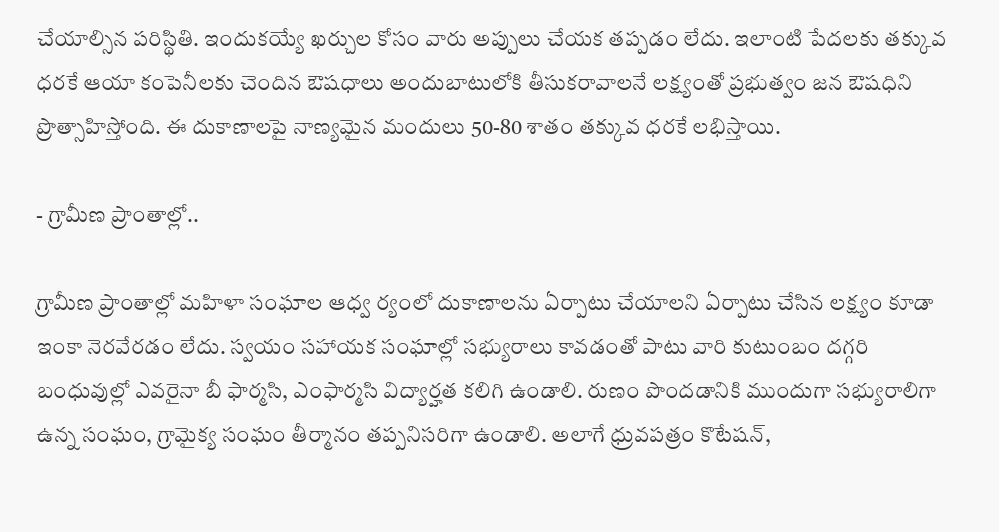చేయాల్సిన పరిస్థితి. ఇందుకయ్యే ఖర్చుల కోసం వారు అప్పులు చేయక తప్పడం లేదు. ఇలాంటి పేదలకు తక్కువ ధరకే ఆయా కంపెనీలకు చెందిన ఔషధాలు అందుబాటులోకి తీసుకరావాలనే లక్ష్యంతో ప్రభుత్వం జన ఔషధిని ప్రొత్సాహిస్తోంది. ఈ దుకాణాలపై నాణ్యమైన మందులు 50-80 శాతం తక్కువ ధరకే లభిస్తాయి.

- గ్రామీణ ప్రాంతాల్లో..

గ్రామీణ ప్రాంతాల్లో మహిళా సంఘాల ఆధ్వ ర్యంలో దుకాణాలను ఏర్పాటు చేయాలని ఏర్పాటు చేసిన లక్ష్యం కూడా ఇంకా నెరవేరడం లేదు. స్వయం సహాయక సంఘాల్లో సభ్యురాలు కావడంతో పాటు వారి కుటుంబం దగ్గరి బంధువుల్లో ఎవరైనా బీ ఫార్మసి, ఎంఫార్మసి విద్యార్హత కలిగి ఉండాలి. రుణం పొందడానికి ముందుగా సభ్యురాలిగా ఉన్న సంఘం, గ్రామైక్య సంఘం తీర్మానం తప్పనిసరిగా ఉండాలి. అలాగే ధ్రువపత్రం కొటేషన్‌,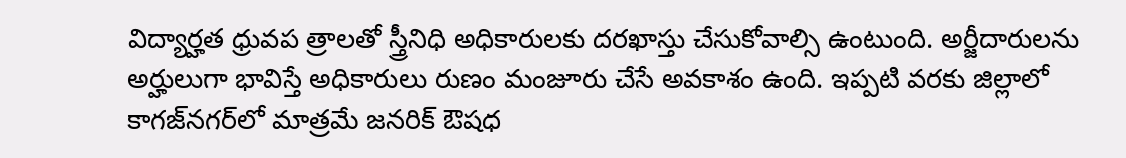విద్యార్హత ధ్రువప త్రాలతో స్త్రీనిధి అధికారులకు దరఖాస్తు చేసుకోవాల్సి ఉంటుంది. అర్జీదారులను అర్హులుగా భావిస్తే అధికారులు రుణం మంజూరు చేసే అవకాశం ఉంది. ఇప్పటి వరకు జిల్లాలో కాగజ్‌నగర్‌లో మాత్రమే జనరిక్‌ ఔషధ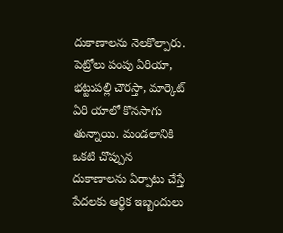దుకాణాలను నెలకొల్పారు. పెట్రోలు పంపు ఏరియా, భట్టుపల్లి చౌరస్తా, మార్కెట్‌ ఏరి యాలో కొనసాగు తున్నాయి. మండలానికి ఒకటి చొప్పున దుకాణాలను ఏర్పాటు చేస్తే పేదలకు ఆర్థిక ఇబ్బందులు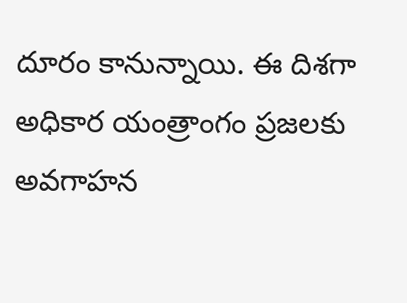దూరం కానున్నాయి. ఈ దిశగా అధికార యంత్రాంగం ప్రజలకు అవగాహన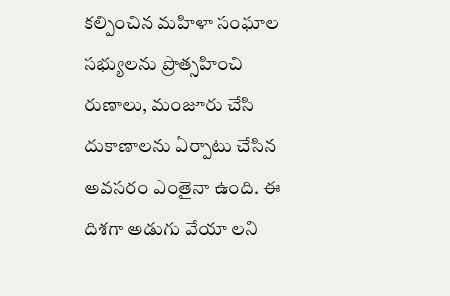కల్పించిన మహిళా సంఘాల సభ్యులను ప్రొత్సహించి రుణాలు, మంజూరు చేసి దుకాణాలను ఏర్పాటు చేసిన అవసరం ఎంతైనా ఉంది. ఈ దిశగా అడుగు వేయా లని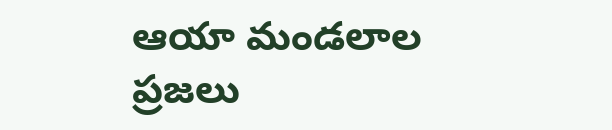ఆయా మండలాల ప్రజలు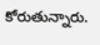కోరుతున్నారు.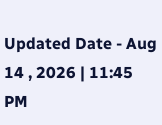Updated Date - Aug 14 , 2026 | 11:45 PM